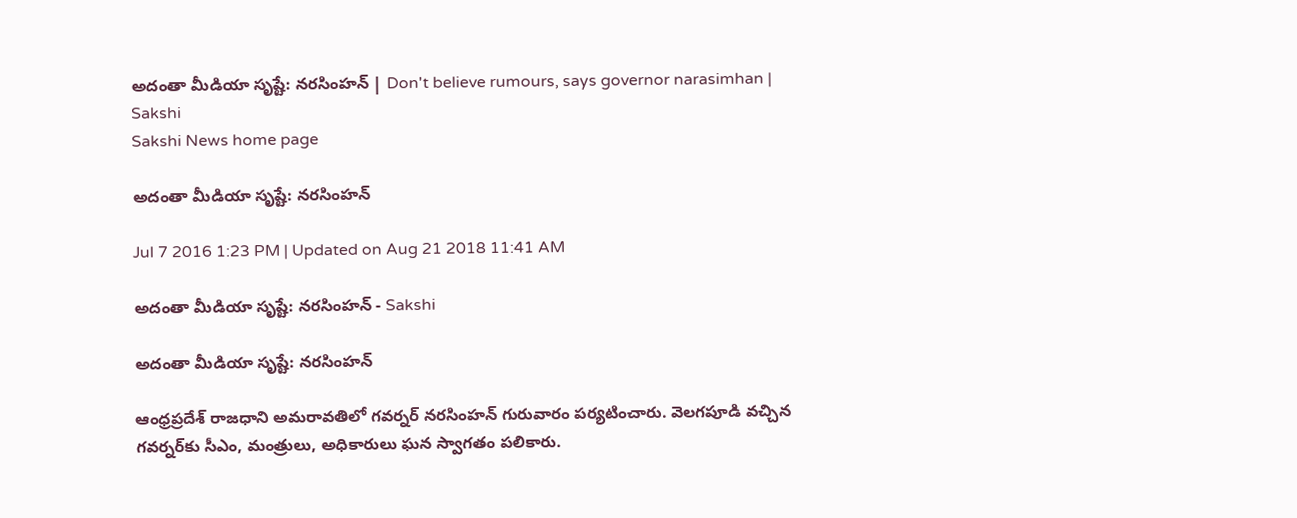అదంతా మీడియా సృష్టే: నరసింహన్ | Don't believe rumours, says governor narasimhan | Sakshi
Sakshi News home page

అదంతా మీడియా సృష్టే: నరసింహన్

Jul 7 2016 1:23 PM | Updated on Aug 21 2018 11:41 AM

అదంతా మీడియా సృష్టే: నరసింహన్ - Sakshi

అదంతా మీడియా సృష్టే: నరసింహన్

ఆంధ్రప్రదేశ్ రాజధాని అమరావతిలో గవర్నర్‌ నరసింహన్‌ గురువారం పర్యటించారు. వెలగపూడి వచ్చిన గవర్నర్‌కు సీఎం, మంత్రులు, అధికారులు ఘన స్వాగతం పలికారు.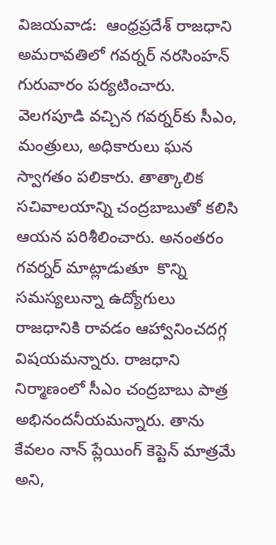విజయవాడ:  ఆంధ్రప్రదేశ్ రాజధాని అమరావతిలో గవర్నర్‌ నరసింహన్‌ గురువారం పర్యటించారు. వెలగపూడి వచ్చిన గవర్నర్‌కు సీఎం, మంత్రులు, అధికారులు ఘన స్వాగతం పలికారు. తాత్కాలిక సచివాలయాన్ని చంద్రబాబుతో కలిసి ఆయన పరిశీలించారు. అనంతరం గవర్నర్ మాట్లాడుతూ  కొన్ని సమస్యలున్నా ఉద్యోగులు రాజధానికి రావడం ఆహ్వానించదగ్గ విషయమన్నారు. రాజధాని నిర్మాణంలో సీఎం చంద్రబాబు పాత్ర అభినందనీయమన్నారు. తాను కేవలం నాన్ ప్లేయింగ్ కెప్టెన్ మాత్రమే అని,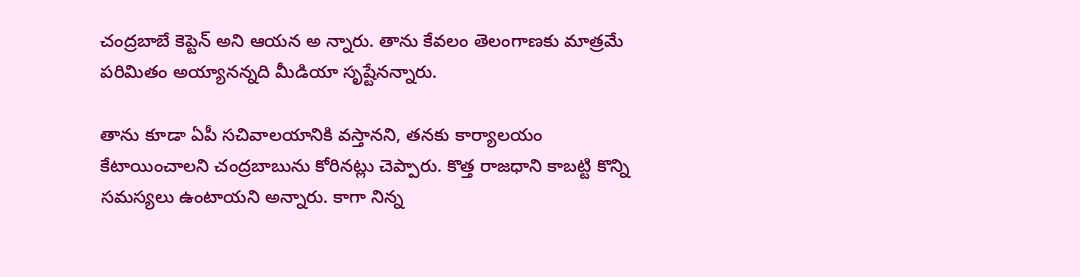చంద్రబాబే కెప్టెన్ అని ఆయన అ న్నారు. తాను కేవలం తెలంగాణకు మాత్రమే పరిమితం అయ్యానన్నది మీడియా సృష్టేనన్నారు.

తాను కూడా ఏపీ సచివాలయానికి వస్తానని, తనకు కార్యాలయం కేటాయించాలని చంద్రబాబును కోరినట్లు చెప్పారు. కొత్త రాజధాని కాబట్టి కొన్ని సమస్యలు ఉంటాయని అన్నారు. కాగా నిన్న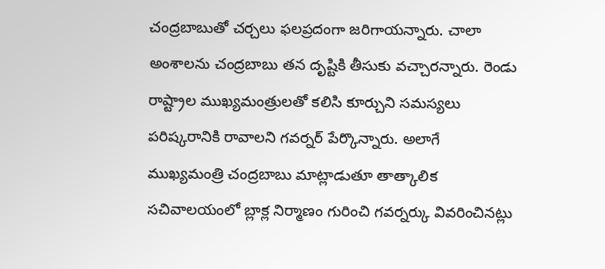చంద్రబాబుతో చర్చలు ఫలప్రదంగా జరిగాయన్నారు. చాలా అంశాలను చంద్రబాబు తన దృష్టికి తీసుకు వచ్చారన్నారు. రెండు రాష్ట్రాల ముఖ్యమంత్రులతో కలిసి కూర్చుని సమస్యలు పరిష్కరానికి రావాలని గవర్నర్ పేర్కొన్నారు. అలాగే ముఖ్యమంత్రి చంద్రబాబు మాట్లాడుతూ తాత్కాలిక సచివాలయంలో బ్లాక్ల నిర్మాణం గురించి గవర్నర్కు వివరించినట్లు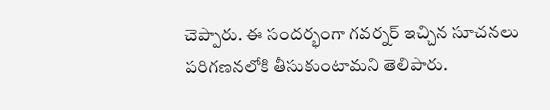చెప్పారు. ఈ సందర్భంగా గవర్నర్ ఇచ్చిన సూచనలు పరిగణనలోకి తీసుకుంటామని తెలిపారు.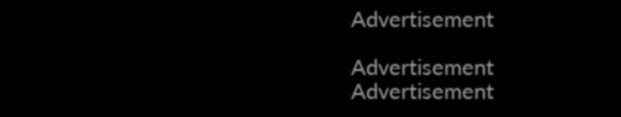Advertisement

Advertisement
Advertisement